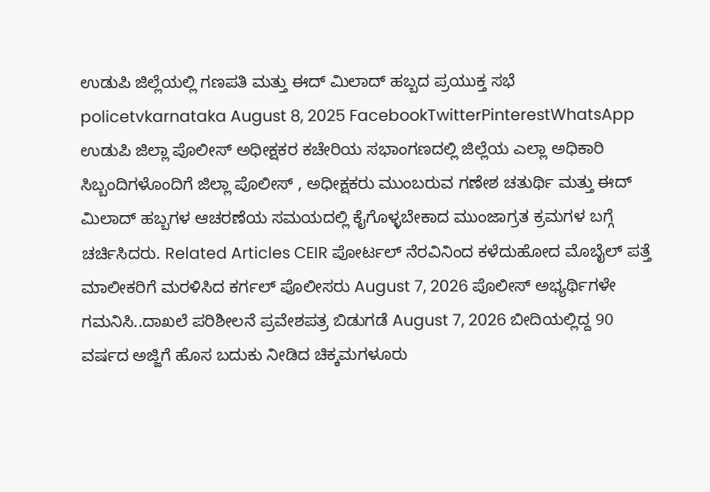ಉಡುಪಿ ಜಿಲ್ಲೆಯಲ್ಲಿ ಗಣಪತಿ ಮತ್ತು ಈದ್ ಮಿಲಾದ್ ಹಬ್ಬದ ಪ್ರಯುಕ್ತ ಸಭೆ policetvkarnataka August 8, 2025 FacebookTwitterPinterestWhatsApp ಉಡುಪಿ ಜಿಲ್ಲಾ ಪೊಲೀಸ್ ಅಧೀಕ್ಷಕರ ಕಚೇರಿಯ ಸಭಾಂಗಣದಲ್ಲಿ ಜಿಲ್ಲೆಯ ಎಲ್ಲಾ ಅಧಿಕಾರಿ ಸಿಬ್ಬಂದಿಗಳೊಂದಿಗೆ ಜಿಲ್ಲಾ ಪೊಲೀಸ್ , ಅಧೀಕ್ಷಕರು ಮುಂಬರುವ ಗಣೇಶ ಚತುರ್ಥಿ ಮತ್ತು ಈದ್ ಮಿಲಾದ್ ಹಬ್ಬಗಳ ಆಚರಣೆಯ ಸಮಯದಲ್ಲಿ ಕೈಗೊಳ್ಳಬೇಕಾದ ಮುಂಜಾಗ್ರತ ಕ್ರಮಗಳ ಬಗ್ಗೆ ಚರ್ಚಿಸಿದರು. Related Articles CEIR ಪೋರ್ಟಲ್ ನೆರವಿನಿಂದ ಕಳೆದುಹೋದ ಮೊಬೈಲ್ ಪತ್ತೆ ಮಾಲೀಕರಿಗೆ ಮರಳಿಸಿದ ಕರ್ಗಲ್ ಪೊಲೀಸರು August 7, 2026 ಪೊಲೀಸ್ ಅಭ್ಯರ್ಥಿಗಳೇ ಗಮನಿಸಿ..ದಾಖಲೆ ಪರಿಶೀಲನೆ ಪ್ರವೇಶಪತ್ರ ಬಿಡುಗಡೆ August 7, 2026 ಬೀದಿಯಲ್ಲಿದ್ದ 90 ವರ್ಷದ ಅಜ್ಜಿಗೆ ಹೊಸ ಬದುಕು ನೀಡಿದ ಚಿಕ್ಕಮಗಳೂರು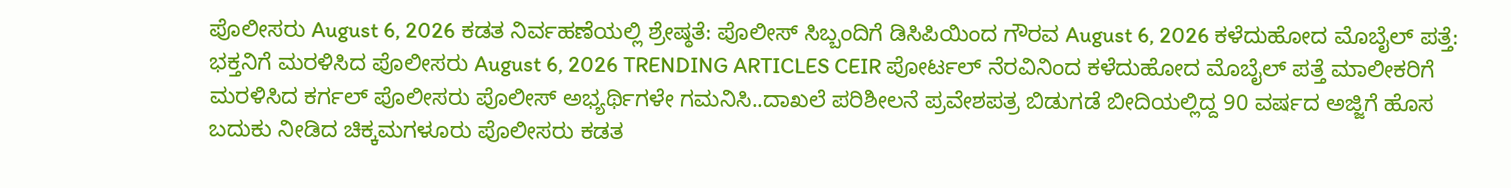ಪೊಲೀಸರು August 6, 2026 ಕಡತ ನಿರ್ವಹಣೆಯಲ್ಲಿ ಶ್ರೇಷ್ಠತೆ: ಪೊಲೀಸ್ ಸಿಬ್ಬಂದಿಗೆ ಡಿಸಿಪಿಯಿಂದ ಗೌರವ August 6, 2026 ಕಳೆದುಹೋದ ಮೊಬೈಲ್ ಪತ್ತೆ: ಭಕ್ತನಿಗೆ ಮರಳಿಸಿದ ಪೊಲೀಸರು August 6, 2026 TRENDING ARTICLES CEIR ಪೋರ್ಟಲ್ ನೆರವಿನಿಂದ ಕಳೆದುಹೋದ ಮೊಬೈಲ್ ಪತ್ತೆ ಮಾಲೀಕರಿಗೆ ಮರಳಿಸಿದ ಕರ್ಗಲ್ ಪೊಲೀಸರು ಪೊಲೀಸ್ ಅಭ್ಯರ್ಥಿಗಳೇ ಗಮನಿಸಿ..ದಾಖಲೆ ಪರಿಶೀಲನೆ ಪ್ರವೇಶಪತ್ರ ಬಿಡುಗಡೆ ಬೀದಿಯಲ್ಲಿದ್ದ 90 ವರ್ಷದ ಅಜ್ಜಿಗೆ ಹೊಸ ಬದುಕು ನೀಡಿದ ಚಿಕ್ಕಮಗಳೂರು ಪೊಲೀಸರು ಕಡತ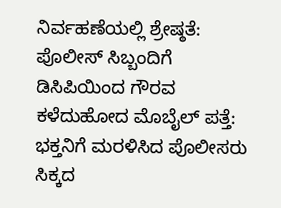ನಿರ್ವಹಣೆಯಲ್ಲಿ ಶ್ರೇಷ್ಠತೆ: ಪೊಲೀಸ್ ಸಿಬ್ಬಂದಿಗೆ ಡಿಸಿಪಿಯಿಂದ ಗೌರವ ಕಳೆದುಹೋದ ಮೊಬೈಲ್ ಪತ್ತೆ: ಭಕ್ತನಿಗೆ ಮರಳಿಸಿದ ಪೊಲೀಸರು ಸಿಕ್ಕದ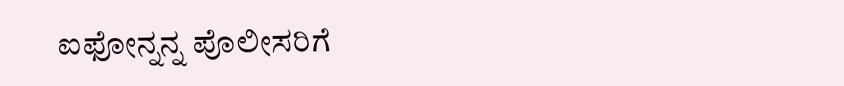ಐಫೋನ್ನನ್ನ ಪೊಲೀಸರಿಗೆ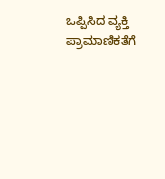ಒಪ್ಪಿಸಿದ ವ್ಯಕ್ತಿ ಪ್ರಾಮಾಣಿಕತೆಗೆ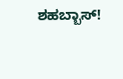ಶಹಬ್ಬಾಸ್!